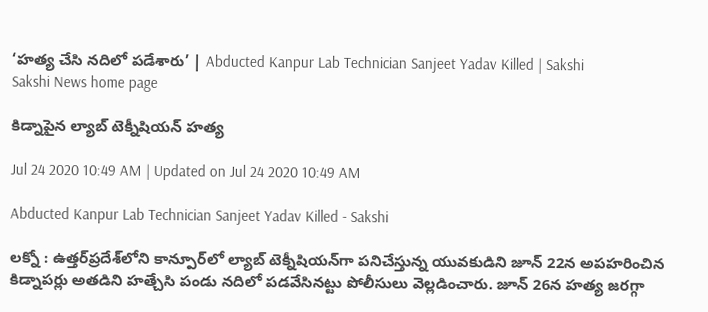‘హత్య చేసి నదిలో పడేశారు’ | Abducted Kanpur Lab Technician Sanjeet Yadav Killed | Sakshi
Sakshi News home page

కిడ్నాపైన ల్యాబ్‌ టెక్నీషియన్‌ హత్య

Jul 24 2020 10:49 AM | Updated on Jul 24 2020 10:49 AM

Abducted Kanpur Lab Technician Sanjeet Yadav Killed - Sakshi

లక్నో : ఉత్తర్‌ప్రదేశ్‌లోని కాన్పూర్‌లో ల్యాబ్‌ టెక్నీషియన్‌గా పనిచేస్తున్న యువకుడిని జూన్‌ 22న అపహరించిన కిడ్నాపర్లు అతడిని హత్చేసి పండు నదిలో పడవేసినట్టు పోలీసులు వెల్లడించారు. జూన్‌ 26న హత్య జరగ్గా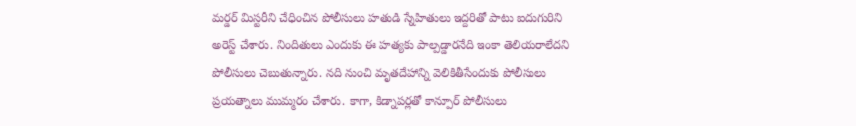మర్డర్‌ మిస్టరీని చేధించిన పోలీసులు హతుడి స్నేహితులు ఇద్దరితో పాటు ఐదుగురిని అరెస్ట్‌ చేశారు. నిందితులు ఎందుకు ఈ హత్యకు పాల్పడ్డారనేది ఇంకా తెలియరాలేదని పోలీసులు చెబుతున్నారు. నది నుంచి మృతదేహాన్ని వెలికితీసేందుకు పోలీసులు ప్రయత్నాలు ముమ్మరం చేశారు. కాగా, కిడ్నాపర్లతో కాన్పూర్‌ పోలీసులు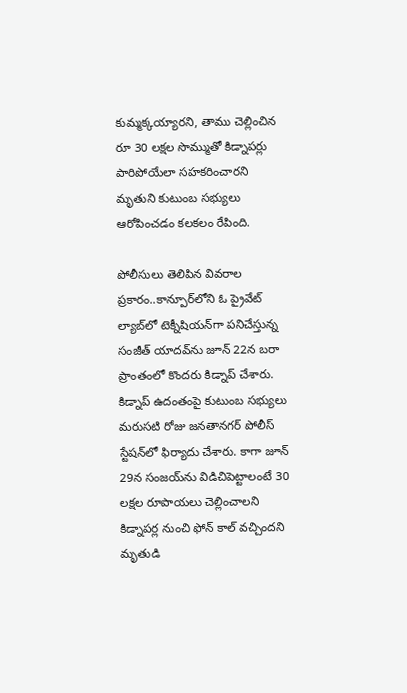కుమ్మక‍్కయ్యారని, తాము చెల్లించిన రూ 30 లక్షల సొమ్ముతో కిడ్నాపర్లు పారిపోయేలా సహకరించారని మృతుని కుటుంబ సభ్యులు ఆరోపించడం కలకలం రేపింది.

పోలీసులు తెలిపిన వివరాల ప్రకారం..కాన్పూర్‌లోని ఓ ప్రైవేట్‌ ల్యాబ్‌లో టెక్నీషియన్‌గా పనిచేస్తున్న సంజీత్‌ యాదవ్‌ను జూన్‌ 22న బరా ప్రాంతంలో కొందరు కిడ్నాప్‌ చేశారు. కిడ్నాప్‌ ఉదంతంపై కుటుంబ సభ్యులు మరుసటి రోజు జనతానగర్‌ పోలీస్‌ స్టేషన్‌లో ఫిర్యాదు చేశారు. కాగా జూన్‌ 29న సంజయ్‌ను విడిచిపెట్టాలంటే 30 లక్షల రూపాయలు చెల్లించాలని కిడ్నాపర్ల నుంచి ఫోన్‌ కాల్‌ వచ్చిందని మృతుడి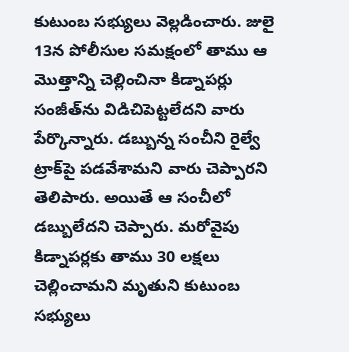కుటుంబ సభ్యులు వెల్లడించారు. జులై 13న పోలీసుల సమక్షంలో తాము ఆ మొత్తాన్ని చెల్లించినా కిడ్నాపర్లు సంజీత్‌ను విడిచిపెట్టలేదని వారు పేర్కొన్నారు. డబ్బున్న సంచీని రైల్వే ట్రాక్‌పై పడవేశామని వారు చెప్పారని తెలిపారు. అయితే ఆ సంచీలో డబ్బులేదని చెప్పారు. మరోవైపు కిడ్నాపర్లకు తాము 30 లక్షలు చెల్లించామని మృతుని కుటుంబ సభ్యులు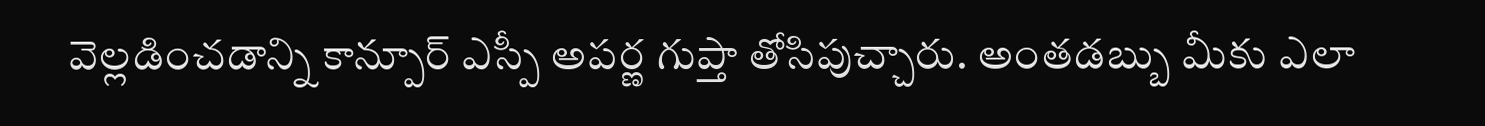వెల్లడించడాన్ని కాన్పూర్‌ ఎస్పీ అపర్ణ గుప్తా తోసిపుచ్చారు. అంతడబ్బు మీకు ఎలా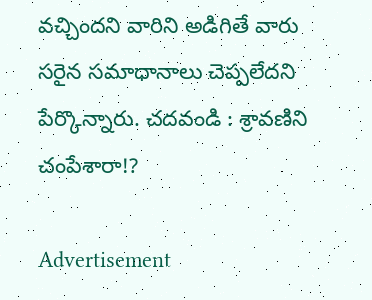వచ్చిందని వారిని అడిగితే వారు సరైన సమాధానాలు చెప్పలేదని పేర్కొన్నారు. చదవండి : శ్రావణిని చంపేశారా!?

Advertisement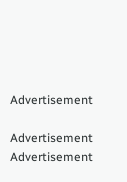Advertisement

Advertisement
Advertisement